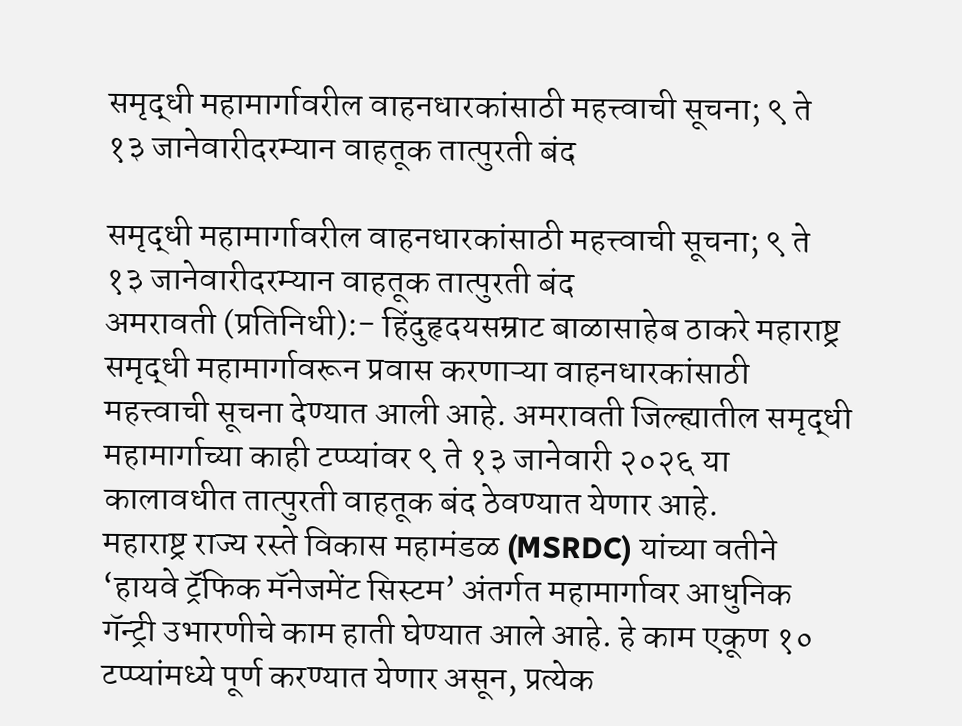समृद्धी महामार्गावरील वाहनधारकांसाठी महत्त्वाची सूचना; ९ ते १३ जानेवारीदरम्यान वाहतूक तात्पुरती बंद

समृद्धी महामार्गावरील वाहनधारकांसाठी महत्त्वाची सूचना; ९ ते १३ जानेवारीदरम्यान वाहतूक तात्पुरती बंद
अमरावती (प्रतिनिधी):- हिंदुहृदयसम्राट बाळासाहेब ठाकरे महाराष्ट्र समृद्धी महामार्गावरून प्रवास करणाऱ्या वाहनधारकांसाठी महत्त्वाची सूचना देण्यात आली आहे. अमरावती जिल्ह्यातील समृद्धी महामार्गाच्या काही टप्प्यांवर ९ ते १३ जानेवारी २०२६ या कालावधीत तात्पुरती वाहतूक बंद ठेवण्यात येणार आहे.
महाराष्ट्र राज्य रस्ते विकास महामंडळ (MSRDC) यांच्या वतीने ‘हायवे ट्रॅफिक मॅनेजमेंट सिस्टम’ अंतर्गत महामार्गावर आधुनिक गॅन्ट्री उभारणीचे काम हाती घेण्यात आले आहे. हे काम एकूण १० टप्प्यांमध्ये पूर्ण करण्यात येणार असून, प्रत्येक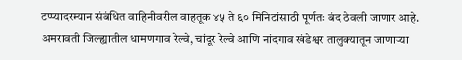टप्प्यादरम्यान संबंधित वाहिनीवरील वाहतूक ४५ ते ६० मिनिटांसाठी पूर्णतः बंद ठेवली जाणार आहे.
अमरावती जिल्ह्यातील धामणगाव रेल्वे, चांदूर रेल्वे आणि नांदगाव खंडेश्वर तालुक्यातून जाणाऱ्या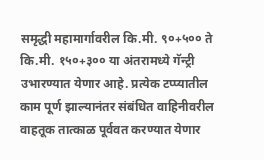समृद्धी महामार्गावरील कि.मी. ९०+५०० ते कि.मी. १५०+३०० या अंतरामध्ये गॅन्ट्री उभारण्यात येणार आहे. प्रत्येक टप्प्यातील काम पूर्ण झाल्यानंतर संबंधित वाहिनीवरील वाहतूक तात्काळ पूर्ववत करण्यात येणार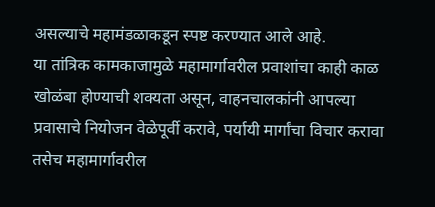असल्याचे महामंडळाकडून स्पष्ट करण्यात आले आहे.
या तांत्रिक कामकाजामुळे महामार्गावरील प्रवाशांचा काही काळ खोळंबा होण्याची शक्यता असून, वाहनचालकांनी आपल्या प्रवासाचे नियोजन वेळेपूर्वी करावे, पर्यायी मार्गांचा विचार करावा तसेच महामार्गावरील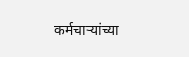कर्मचाऱ्यांच्या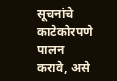सूचनांचे काटेकोरपणे पालन करावे, असे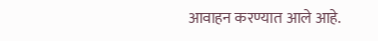आवाहन करण्यात आले आहे.